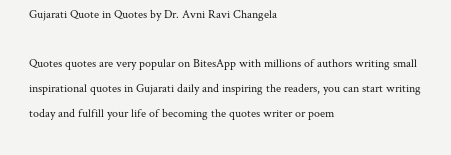Gujarati Quote in Quotes by Dr. Avni Ravi Changela

Quotes quotes are very popular on BitesApp with millions of authors writing small inspirational quotes in Gujarati daily and inspiring the readers, you can start writing today and fulfill your life of becoming the quotes writer or poem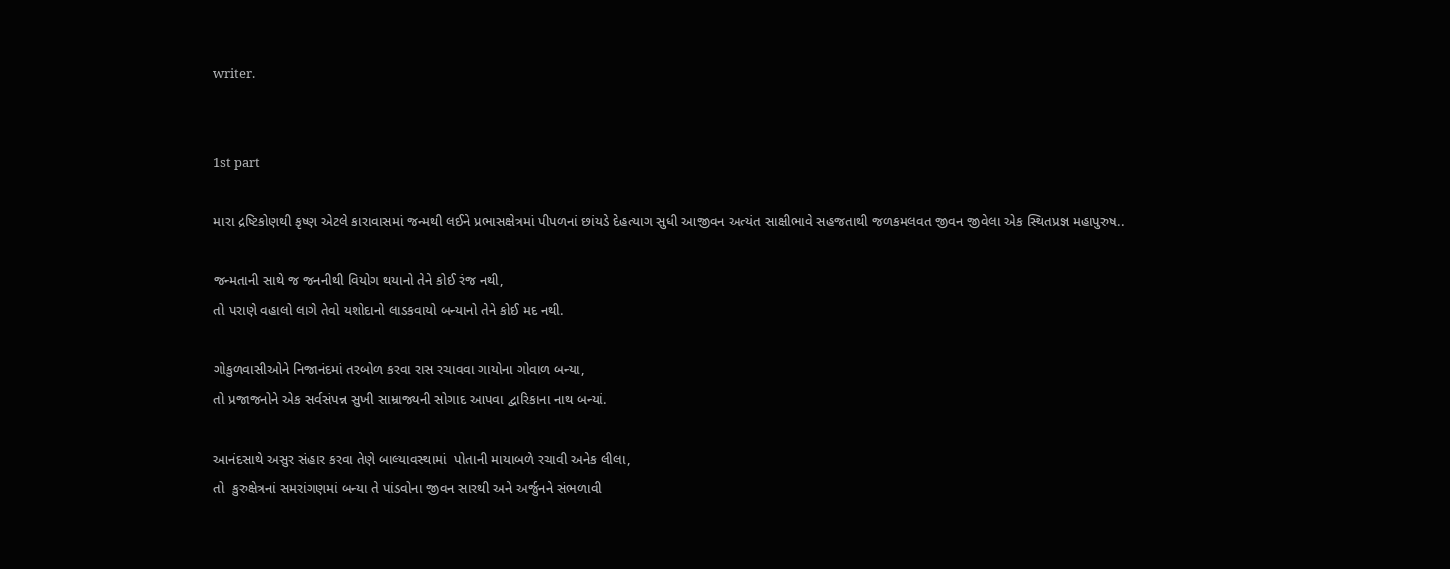writer.


1st part

મારા દ્રષ્ટિકોણથી કૃષ્ણ એટલે કારાવાસમાં જન્મથી લઈને પ્રભાસક્ષેત્રમાં પીપળનાં છાંયડે દેહત્યાગ સુધી આજીવન અત્યંત સાક્ષીભાવે સહજતાથી જળકમલવત જીવન જીવેલા એક સ્થિતપ્રજ્ઞ મહાપુરુષ..

જન્મતાની સાથે જ જનનીથી વિયોગ થયાનો તેને કોઈ રંજ નથી,
તો પરાણે વહાલો લાગે તેવો યશોદાનો લાડકવાયો બન્યાનો તેને કોઈ મદ નથી.

ગોકુળવાસીઓને નિજાનંદમાં તરબોળ કરવા રાસ રચાવવા ગાયોના ગોવાળ બન્યા,
તો પ્રજાજનોને એક સર્વસંપન્ન સુખી સામ્રાજ્યની સોગાદ આપવા દ્વારિકાના નાથ બન્યાં.

આનંદસાથે અસુર સંહાર કરવા તેણે બાલ્યાવસ્થામાં  પોતાની માયાબળે રચાવી અનેક લીલા,
તો  કુરુક્ષેત્રનાં સમરાંગણમાં બન્યા તે પાંડવોના જીવન સારથી અને અર્જુનને સંભળાવી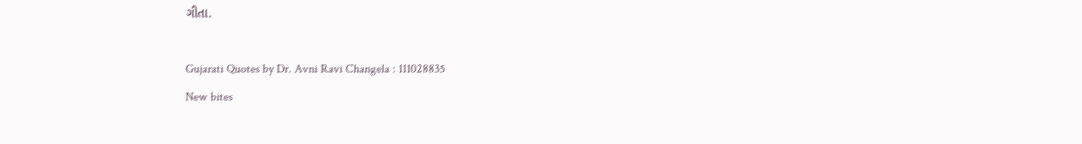ગીતા.

Gujarati Quotes by Dr. Avni Ravi Changela : 111028835
New bites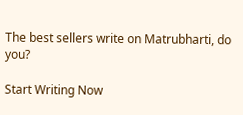The best sellers write on Matrubharti, do you?

Start Writing Now